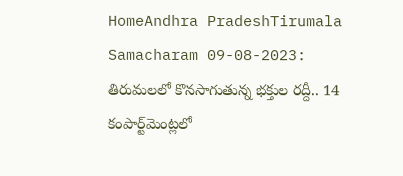HomeAndhra PradeshTirumala Samacharam 09-08-2023: తిరుమలలో కొనసాగుతున్న భక్తుల రద్దీ.. 14 కంపార్ట్‌మెంట్లలో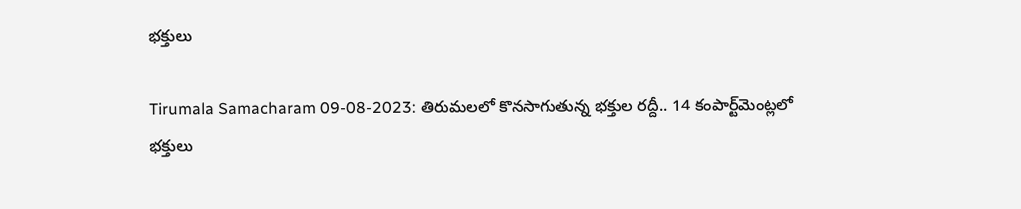భక్తులు

Tirumala Samacharam 09-08-2023: తిరుమలలో కొనసాగుతున్న భక్తుల రద్దీ.. 14 కంపార్ట్‌మెంట్లలో భక్తులు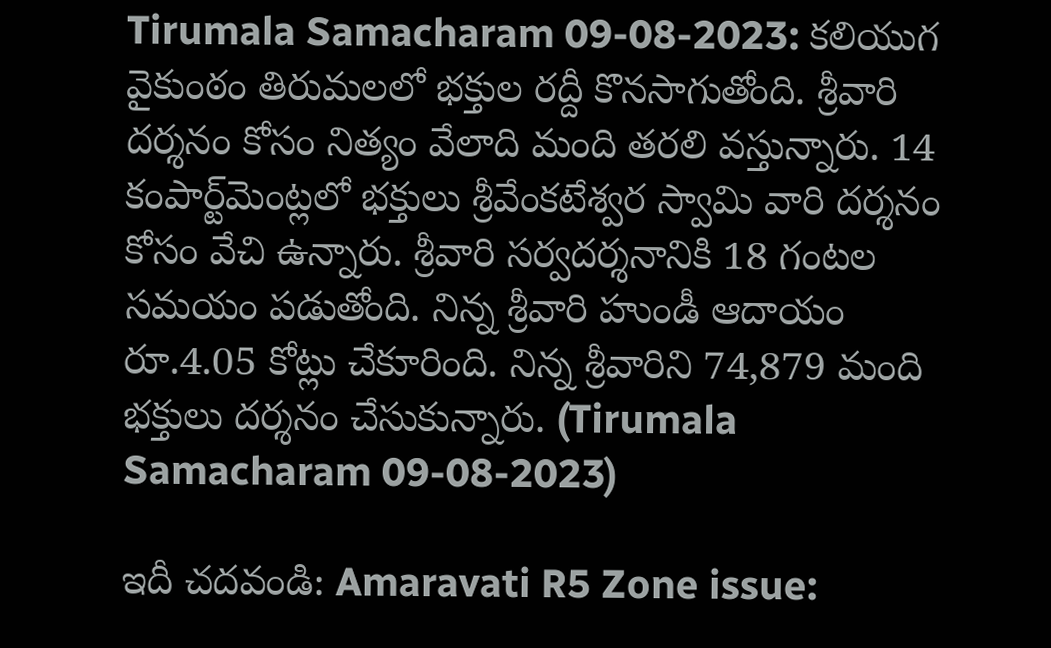Tirumala Samacharam 09-08-2023: కలియుగ వైకుంఠం తిరుమలలో భక్తుల రద్దీ కొనసాగుతోంది. శ్రీవారి దర్శనం కోసం నిత్యం వేలాది మంది తరలి వస్తున్నారు. 14 కంపార్ట్‌మెంట్లలో భక్తులు శ్రీవేంకటేశ్వర స్వామి వారి దర్శనం కోసం వేచి ఉన్నారు. శ్రీవారి సర్వదర్శనానికి 18 గంటల సమయం పడుతోంది. నిన్న శ్రీవారి హుండీ ఆదాయం రూ.4.05 కోట్లు చేకూరింది. నిన్న శ్రీవారిని 74,879 మంది భక్తులు దర్శనం చేసుకున్నారు. (Tirumala Samacharam 09-08-2023)

ఇదీ చదవండి: Amaravati R5 Zone issue: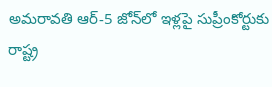అమరావతి ఆర్-5 జోన్‌లో ఇళ్లపై సుప్రీంకోర్టుకు రాష్ట్ర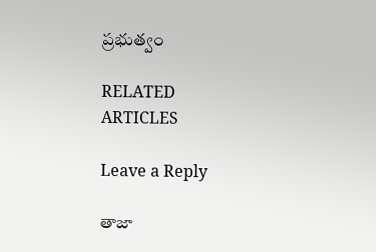ప్రభుత్వం

RELATED ARTICLES

Leave a Reply

తాజా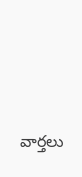వార్తలు